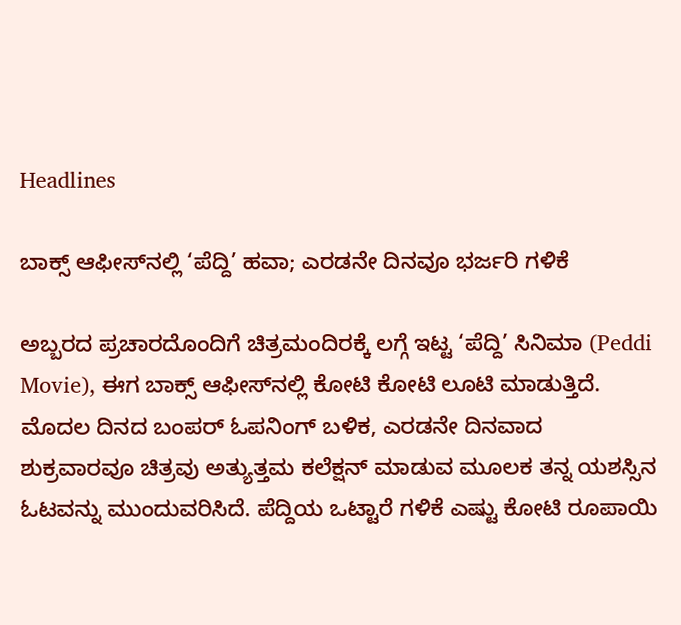Headlines

ಬಾಕ್ಸ್ ಆಫೀಸ್‌ನಲ್ಲಿ ‘ಪೆದ್ದಿ’ ಹವಾ; ಎರಡನೇ ದಿನವೂ ಭರ್ಜರಿ ಗಳಿಕೆ

ಅಬ್ಬರದ ಪ್ರಚಾರದೊಂದಿಗೆ ಚಿತ್ರಮಂದಿರಕ್ಕೆ ಲಗ್ಗೆ ಇಟ್ಟ ‘ಪೆದ್ದಿ’ ಸಿನಿಮಾ (Peddi Movie), ಈಗ ಬಾಕ್ಸ್ ಆಫೀಸ್‌ನಲ್ಲಿ ಕೋಟಿ ಕೋಟಿ ಲೂಟಿ ಮಾಡುತ್ತಿದೆ. ಮೊದಲ ದಿನದ ಬಂಪರ್ ಓಪನಿಂಗ್ ಬಳಿಕ, ಎರಡನೇ ದಿನವಾದ ಶುಕ್ರವಾರವೂ ಚಿತ್ರವು ಅತ್ಯುತ್ತಮ ಕಲೆಕ್ಷನ್ ಮಾಡುವ ಮೂಲಕ ತನ್ನ ಯಶಸ್ಸಿನ ಓಟವನ್ನು ಮುಂದುವರಿಸಿದೆ. ಪೆದ್ದಿಯ ಒಟ್ಟಾರೆ ಗಳಿಕೆ ಎಷ್ಟು ಕೋಟಿ ರೂಪಾಯಿ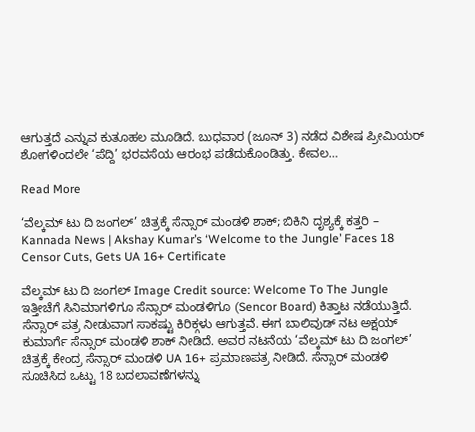ಆಗುತ್ತದೆ ಎನ್ನುವ ಕುತೂಹಲ ಮೂಡಿದೆ. ಬುಧವಾರ (ಜೂನ್ 3) ನಡೆದ ವಿಶೇಷ ಪ್ರೀಮಿಯರ್ ಶೋಗಳಿಂದಲೇ ‘ಪೆದ್ದಿ’ ಭರವಸೆಯ ಆರಂಭ ಪಡೆದುಕೊಂಡಿತ್ತು. ಕೇವಲ…

Read More

‘ವೆಲ್ಕಮ್ ಟು ದಿ ಜಂಗಲ್’ ಚಿತ್ರಕ್ಕೆ ಸೆನ್ಸಾರ್ ಮಂಡಳಿ ಶಾಕ್; ಬಿಕಿನಿ ದೃಶ್ಯಕ್ಕೆ ಕತ್ತರಿ – Kannada News | Akshay Kumar’s ‘Welcome to the Jungle’ Faces 18 Censor Cuts, Gets UA 16+ Certificate

ವೆಲ್ಕಮ್ ಟು ದಿ ಜಂಗಲ್ Image Credit source: Welcome To The Jungle ಇತ್ತೀಚೆಗೆ ಸಿನಿಮಾಗಳಿಗೂ ಸೆನ್ಸಾರ್ ಮಂಡಳಿಗೂ (Sencor Board) ಕಿತ್ತಾಟ ನಡೆಯುತ್ತಿದೆ. ಸೆನ್ಸಾರ್ ಪತ್ರ ನೀಡುವಾಗ ಸಾಕಷ್ಟು ಕಿರಿಕ್ಗಳು ಆಗುತ್ತವೆ. ಈಗ ಬಾಲಿವುಡ್ ನಟ ಅಕ್ಷಯ್ ಕುಮಾರ್ಗೆ ಸೆನ್ಸಾರ್ ಮಂಡಳಿ ಶಾಕ್ ನೀಡಿದೆ. ಅವರ ನಟನೆಯ ‘ವೆಲ್ಕಮ್ ಟು ದಿ ಜಂಗಲ್’ ಚಿತ್ರಕ್ಕೆ ಕೇಂದ್ರ ಸೆನ್ಸಾರ್ ಮಂಡಳಿ UA 16+ ಪ್ರಮಾಣಪತ್ರ ನೀಡಿದೆ. ಸೆನ್ಸಾರ್ ಮಂಡಳಿ ಸೂಚಿಸಿದ ಒಟ್ಟು 18 ಬದಲಾವಣೆಗಳನ್ನು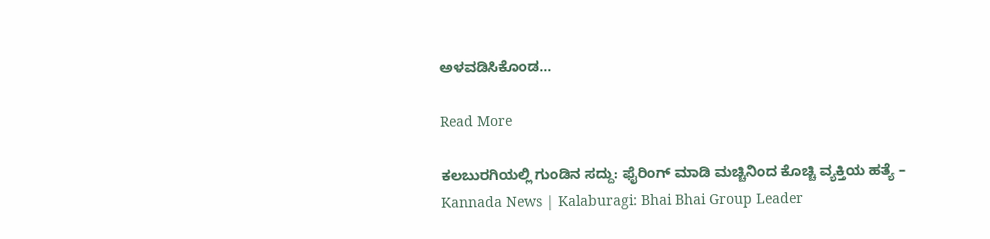ಅಳವಡಿಸಿಕೊಂಡ…

Read More

ಕಲಬುರಗಿಯಲ್ಲಿ ಗುಂಡಿನ ಸದ್ದು: ಫೈರಿಂಗ್ ಮಾಡಿ ಮಚ್ಚಿನಿಂದ ಕೊಚ್ಚಿ ವ್ಯಕ್ತಿಯ ಹತ್ಯೆ – Kannada News | Kalaburagi: Bhai Bhai Group Leader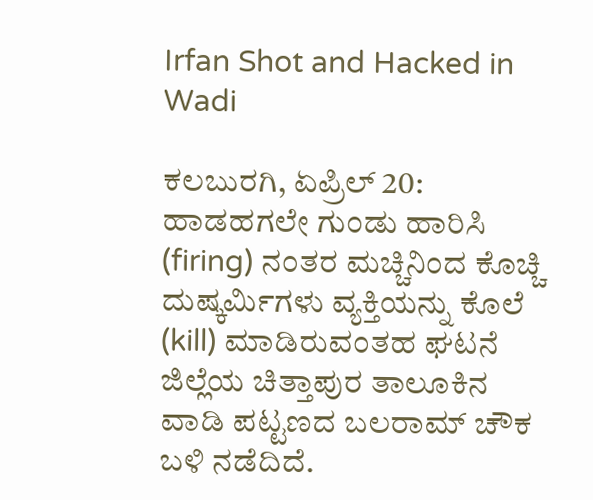Irfan Shot and Hacked in Wadi

ಕಲಬುರಗಿ, ಏಪ್ರಿಲ್ 20: ಹಾಡಹಗಲೇ ಗುಂಡು ಹಾರಿಸಿ (firing) ನಂತರ ಮಚ್ಚಿನಿಂದ ಕೊಚ್ಚಿ ದುಷ್ಕರ್ಮಿಗಳು ವ್ಯಕ್ತಿಯನ್ನು ಕೊಲೆ (kill) ಮಾಡಿರುವಂತಹ ಘಟನೆ ಜಿಲ್ಲೆಯ ಚಿತ್ತಾಪುರ ತಾಲೂಕಿನ ವಾಡಿ ಪಟ್ಟಣದ ಬಲರಾಮ್ ಚೌಕ ಬಳಿ ನಡೆದಿದೆ.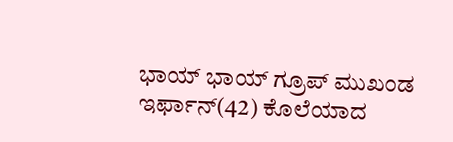ಭಾಯ್ ಭಾಯ್ ಗ್ರೂಪ್ ಮುಖಂಡ ಇರ್ಫಾನ್(42) ಕೊಲೆಯಾದ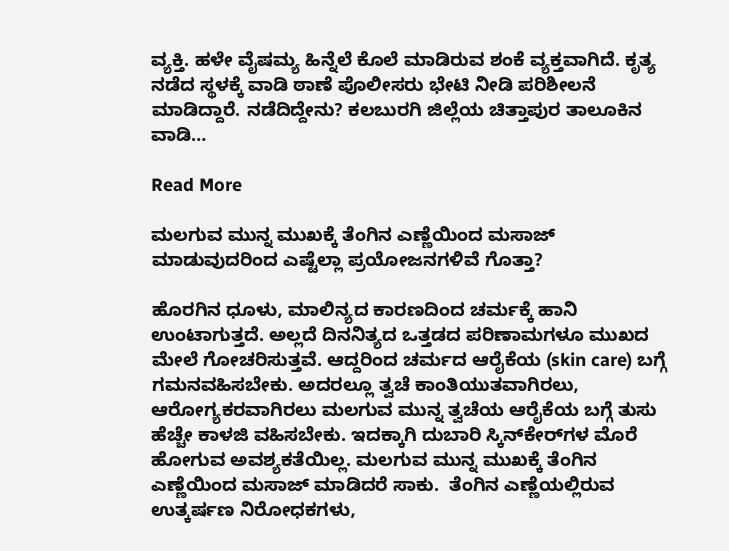ವ್ಯಕ್ತಿ. ಹಳೇ ವೈಷಮ್ಯ ಹಿನ್ನೆಲೆ ಕೊಲೆ ಮಾಡಿರುವ ಶಂಕೆ ವ್ಯಕ್ತವಾಗಿದೆ. ಕೃತ್ಯ ನಡೆದ ಸ್ಥಳಕ್ಕೆ ವಾಡಿ ಠಾಣೆ ಪೊಲೀಸರು ಭೇಟಿ ನೀಡಿ ಪರಿಶೀಲನೆ ಮಾಡಿದ್ದಾರೆ. ನಡೆದಿದ್ದೇನು? ಕಲಬುರಗಿ ಜಿಲ್ಲೆಯ ಚಿತ್ತಾಪುರ ತಾಲೂಕಿನ ವಾಡಿ…

Read More

ಮಲಗುವ ಮುನ್ನ ಮುಖಕ್ಕೆ ತೆಂಗಿನ ಎಣ್ಣೆಯಿಂದ ಮಸಾಜ್‌ ಮಾಡುವುದರಿಂದ ಎಷ್ಟೆಲ್ಲಾ ಪ್ರಯೋಜನಗಳಿವೆ ಗೊತ್ತಾ?

ಹೊರಗಿನ ಧೂಳು, ಮಾಲಿನ್ಯದ ಕಾರಣದಿಂದ ಚರ್ಮಕ್ಕೆ ಹಾನಿ ಉಂಟಾಗುತ್ತದೆ. ಅಲ್ಲದೆ ದಿನನಿತ್ಯದ ಒತ್ತಡದ ಪರಿಣಾಮಗಳೂ ಮುಖದ ಮೇಲೆ ಗೋಚರಿಸುತ್ತವೆ. ಆದ್ದರಿಂದ ಚರ್ಮದ ಆರೈಕೆಯ (skin care) ಬಗ್ಗೆ ಗಮನವಹಿಸಬೇಕು. ಅದರಲ್ಲೂ ತ್ವಚೆ ಕಾಂತಿಯುತವಾಗಿರಲು, ಆರೋಗ್ಯಕರವಾಗಿರಲು ಮಲಗುವ ಮುನ್ನ ತ್ವಚೆಯ ಆರೈಕೆಯ ಬಗ್ಗೆ ತುಸು ಹೆಚ್ಚೇ ಕಾಳಜಿ ವಹಿಸಬೇಕು. ಇದಕ್ಕಾಗಿ ದುಬಾರಿ ಸ್ಕಿನ್‌ಕೇರ್‌ಗಳ ಮೊರೆ ಹೋಗುವ ಅವಶ್ಯಕತೆಯಿಲ್ಲ. ಮಲಗುವ ಮುನ್ನ ಮುಖಕ್ಕೆ ತೆಂಗಿನ ಎಣ್ಣೆಯಿಂದ ಮಸಾಜ್‌ ಮಾಡಿದರೆ ಸಾಕು.  ತೆಂಗಿನ ಎಣ್ಣೆಯಲ್ಲಿರುವ ಉತ್ಕರ್ಷಣ ನಿರೋಧಕಗಳು,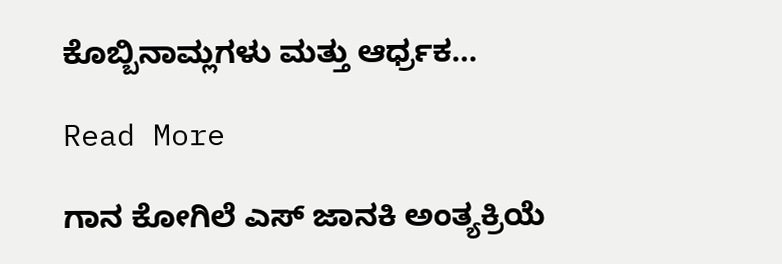ಕೊಬ್ಬಿನಾಮ್ಲಗಳು ಮತ್ತು ಆರ್ಧ್ರಕ…

Read More

ಗಾನ ಕೋಗಿಲೆ ಎಸ್ ಜಾನಕಿ ಅಂತ್ಯಕ್ರಿಯೆ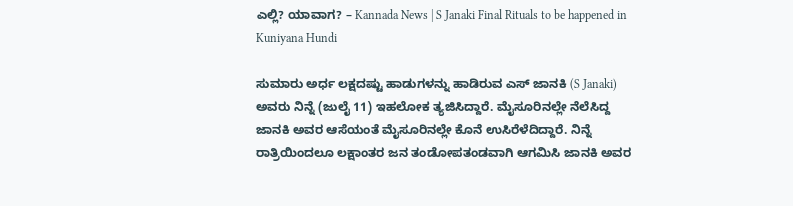ಎಲ್ಲಿ? ಯಾವಾಗ? – Kannada News | S Janaki Final Rituals to be happened in Kuniyana Hundi

ಸುಮಾರು ಅರ್ಧ ಲಕ್ಷದಷ್ಟು ಹಾಡುಗಳನ್ನು ಹಾಡಿರುವ ಎಸ್ ಜಾನಕಿ (S Janaki) ಅವರು ನಿನ್ನೆ (ಜುಲೈ 11) ಇಹಲೋಕ ತ್ಯಜಿಸಿದ್ದಾರೆ. ಮೈಸೂರಿನಲ್ಲೇ ನೆಲೆಸಿದ್ದ ಜಾನಕಿ ಅವರ ಆಸೆಯಂತೆ ಮೈಸೂರಿನಲ್ಲೇ ಕೊನೆ ಉಸಿರೆಳೆದಿದ್ದಾರೆ. ನಿನ್ನೆ ರಾತ್ರಿಯಿಂದಲೂ ಲಕ್ಷಾಂತರ ಜನ ತಂಡೋಪತಂಡವಾಗಿ ಆಗಮಿಸಿ ಜಾನಕಿ ಅವರ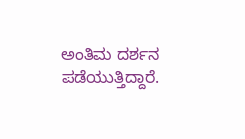ಅಂತಿಮ ದರ್ಶನ ಪಡೆಯುತ್ತಿದ್ದಾರೆ.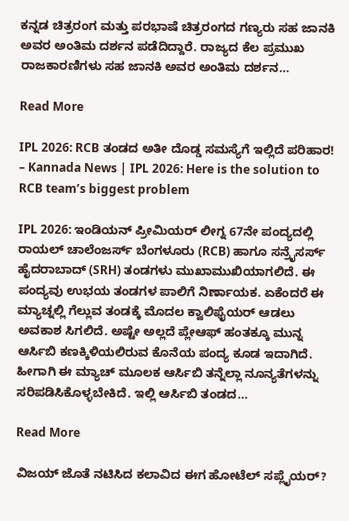ಕನ್ನಡ ಚಿತ್ರರಂಗ ಮತ್ತು ಪರಭಾಷೆ ಚಿತ್ರರಂಗದ ಗಣ್ಯರು ಸಹ ಜಾನಕಿ ಅವರ ಅಂತಿಮ ದರ್ಶನ ಪಡೆದಿದ್ದಾರೆ. ರಾಜ್ಯದ ಕೆಲ ಪ್ರಮುಖ ರಾಜಕಾರಣಿಗಳು ಸಹ ಜಾನಕಿ ಅವರ ಅಂತಿಮ ದರ್ಶನ…

Read More

IPL 2026: RCB ತಂಡದ ಅತೀ ದೊಡ್ಡ ಸಮಸ್ಯೆಗೆ ಇಲ್ಲಿದೆ ಪರಿಹಾರ! – Kannada News | IPL 2026: Here is the solution to RCB team’s biggest problem

IPL 2026: ಇಂಡಿಯನ್ ಪ್ರೀಮಿಯರ್ ಲೀಗ್ನ 67ನೇ ಪಂದ್ಯದಲ್ಲಿ ರಾಯಲ್ ಚಾಲೆಂಜರ್ಸ್ ಬೆಂಗಳೂರು (RCB) ಹಾಗೂ ಸನ್ರೈಸರ್ಸ್ ಹೈದರಾಬಾದ್ (SRH) ತಂಡಗಳು ಮುಖಾಮುಖಿಯಾಗಲಿದೆ. ಈ ಪಂದ್ಯವು ಉಭಯ ತಂಡಗಳ ಪಾಲಿಗೆ ನಿರ್ಣಾಯಕ. ಏಕೆಂದರೆ ಈ ಮ್ಯಾಚ್ನಲ್ಲಿ ಗೆಲ್ಲುವ ತಂಡಕ್ಕೆ ಮೊದಲ ಕ್ವಾಲಿಫೈಯರ್ ಆಡಲು ಅವಕಾಶ ಸಿಗಲಿದೆ. ಅಷ್ಟೇ ಅಲ್ಲದೆ ಪ್ಲೇಆಫ್ ಹಂತಕ್ಕೂ ಮುನ್ನ ಆರ್ಸಿಬಿ ಕಣಕ್ಕಿಳಿಯಲಿರುವ ಕೊನೆಯ ಪಂದ್ಯ ಕೂಡ ಇದಾಗಿದೆ. ಹೀಗಾಗಿ ಈ ಮ್ಯಾಚ್ ಮೂಲಕ ಆರ್ಸಿಬಿ ತನ್ನೆಲ್ಲಾ ನೂನ್ಯತೆಗಳನ್ನು ಸರಿಪಡಿಸಿಕೊಳ್ಳಬೇಕಿದೆ. ಇಲ್ಲಿ ಆರ್ಸಿಬಿ ತಂಡದ…

Read More

ವಿಜಯ್ ಜೊತೆ ನಟಿಸಿದ ಕಲಾವಿದ ಈಗ ಹೋಟೆಲ್ ಸಪ್ಲೈಯರ್?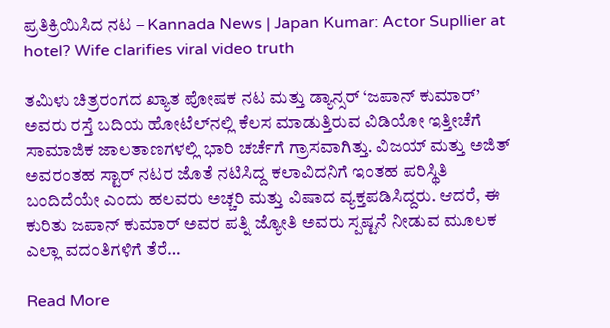ಪ್ರತಿಕ್ರಿಯಿಸಿದ ನಟ – Kannada News | Japan Kumar: Actor Supllier at hotel? Wife clarifies viral video truth

ತಮಿಳು ಚಿತ್ರರಂಗದ ಖ್ಯಾತ ಪೋಷಕ ನಟ ಮತ್ತು ಡ್ಯಾನ್ಸರ್ ‘ಜಪಾನ್ ಕುಮಾರ್’ ಅವರು ರಸ್ತೆ ಬದಿಯ ಹೋಟೆಲ್‌ನಲ್ಲಿ ಕೆಲಸ ಮಾಡುತ್ತಿರುವ ವಿಡಿಯೋ ಇತ್ತೀಚೆಗೆ ಸಾಮಾಜಿಕ ಜಾಲತಾಣಗಳಲ್ಲಿ ಭಾರಿ ಚರ್ಚೆಗೆ ಗ್ರಾಸವಾಗಿತ್ತು. ವಿಜಯ್ ಮತ್ತು ಅಜಿತ್ ಅವರಂತಹ ಸ್ಟಾರ್ ನಟರ ಜೊತೆ ನಟಿಸಿದ್ದ ಕಲಾವಿದನಿಗೆ ಇಂತಹ ಪರಿಸ್ಥಿತಿ ಬಂದಿದೆಯೇ ಎಂದು ಹಲವರು ಅಚ್ಚರಿ ಮತ್ತು ವಿಷಾದ ವ್ಯಕ್ತಪಡಿಸಿದ್ದರು. ಆದರೆ, ಈ ಕುರಿತು ಜಪಾನ್ ಕುಮಾರ್ ಅವರ ಪತ್ನಿ ಜ್ಯೋತಿ ಅವರು ಸ್ಪಷ್ಟನೆ ನೀಡುವ ಮೂಲಕ ಎಲ್ಲಾ ವದಂತಿಗಳಿಗೆ ತೆರೆ…

Read More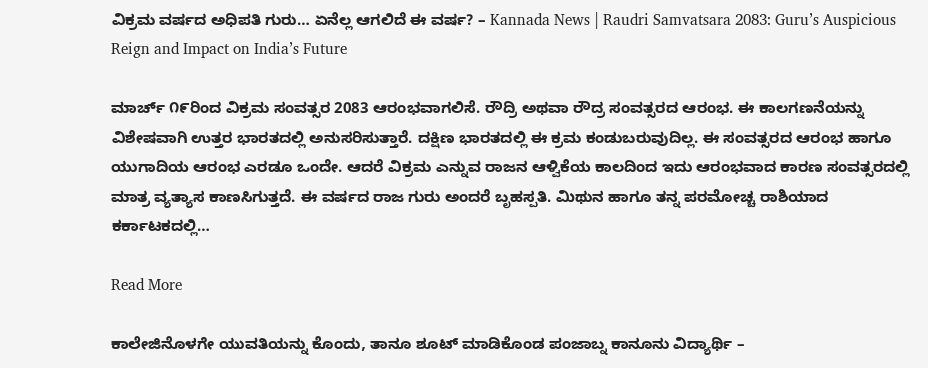ವಿಕ್ರಮ ವರ್ಷದ ಅಧಿಪತಿ ಗುರು… ಏನೆಲ್ಲ ಆಗಲಿದೆ ಈ ವರ್ಷ? – Kannada News | Raudri Samvatsara 2083: Guru’s Auspicious Reign and Impact on India’s Future

ಮಾರ್ಚ್ ೧೯ರಿಂದ ವಿಕ್ರಮ ಸಂವತ್ಸರ 2083 ಆರಂಭವಾಗಲಿಸೆ. ರೌದ್ರಿ ಅಥವಾ ರೌದ್ರ ಸಂವತ್ಸರದ ಆರಂಭ. ಈ ಕಾಲಗಣನೆಯನ್ನು ವಿಶೇಷವಾಗಿ ಉತ್ತರ ಭಾರತದಲ್ಲಿ ಅನುಸರಿಸುತ್ತಾರೆ. ದಕ್ಷಿಣ ಭಾರತದಲ್ಲಿ ಈ ಕ್ರಮ ಕಂಡುಬರುವುದಿಲ್ಲ. ಈ ಸಂವತ್ಸರದ ಆರಂಭ ಹಾಗೂ ಯುಗಾದಿಯ ಆರಂಭ ಎರಡೂ ಒಂದೇ. ಆದರೆ ವಿಕ್ರಮ ಎನ್ನುವ ರಾಜನ ಆಳ್ವಿಕೆಯ ‌ಕಾಲದಿಂದ ಇದು ಆರಂಭವಾದ‌ ಕಾರಣ ಸಂವತ್ಸರದಲ್ಲಿ ಮಾತ್ರ ವ್ಯತ್ಯಾಸ ಕಾಣಸಿಗುತ್ತದೆ. ಈ ವರ್ಷದ ರಾಜ ಗುರು ಅಂದರೆ ಬೃಹಸ್ಪತಿ. ಮಿಥುನ ಹಾಗೂ ತನ್ನ ಪರಮೋಚ್ಚ ರಾಶಿಯಾದ ಕರ್ಕಾಟಕದಲ್ಲಿ…

Read More

ಕಾಲೇಜಿನೊಳಗೇ ಯುವತಿಯನ್ನು ಕೊಂದು, ತಾನೂ ಶೂಟ್ ಮಾಡಿಕೊಂಡ ಪಂಜಾಬ್ನ ಕಾನೂನು ವಿದ್ಯಾರ್ಥಿ –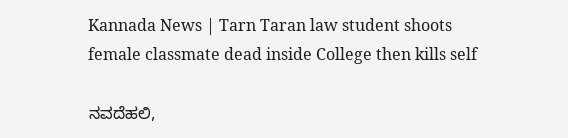Kannada News | Tarn Taran law student shoots female classmate dead inside College then kills self

ನವದೆಹಲಿ,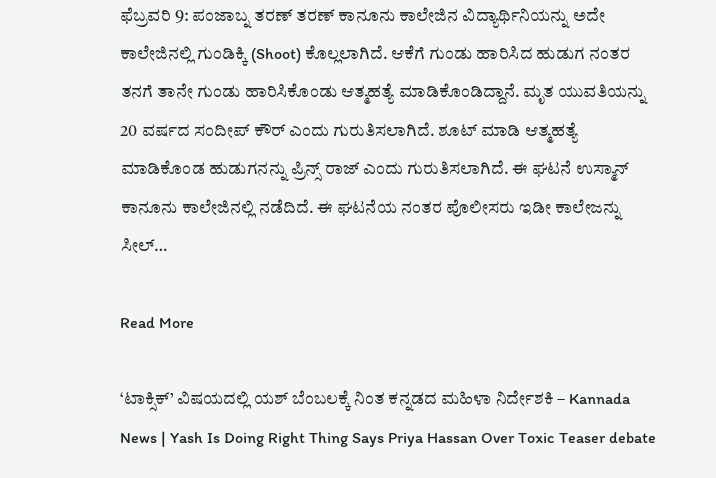ಫೆಬ್ರವರಿ 9: ಪಂಜಾಬ್ನ ತರಣ್ ತರಣ್ ಕಾನೂನು ಕಾಲೇಜಿನ ವಿದ್ಯಾರ್ಥಿನಿಯನ್ನು ಅದೇ ಕಾಲೇಜಿನಲ್ಲಿ ಗುಂಡಿಕ್ಕಿ (Shoot) ಕೊಲ್ಲಲಾಗಿದೆ. ಆಕೆಗೆ ಗುಂಡು ಹಾರಿಸಿದ ಹುಡುಗ ನಂತರ ತನಗೆ ತಾನೇ ಗುಂಡು ಹಾರಿಸಿಕೊಂಡು ಆತ್ಮಹತ್ಯೆ ಮಾಡಿಕೊಂಡಿದ್ದಾನೆ. ಮೃತ ಯುವತಿಯನ್ನು 20 ವರ್ಷದ ಸಂದೀಪ್ ಕೌರ್ ಎಂದು ಗುರುತಿಸಲಾಗಿದೆ. ಶೂಟ್ ಮಾಡಿ ಆತ್ಮಹತ್ಯೆ ಮಾಡಿಕೊಂಡ ಹುಡುಗನನ್ನು ಪ್ರಿನ್ಸ್ ರಾಜ್ ಎಂದು ಗುರುತಿಸಲಾಗಿದೆ. ಈ ಘಟನೆ ಉಸ್ಮಾನ್ ಕಾನೂನು ಕಾಲೇಜಿನಲ್ಲಿ ನಡೆದಿದೆ. ಈ ಘಟನೆಯ ನಂತರ ಪೊಲೀಸರು ಇಡೀ ಕಾಲೇಜನ್ನು ಸೀಲ್…

Read More

‘ಟಾಕ್ಸಿಕ್’ ವಿಷಯದಲ್ಲಿ ಯಶ್ ಬೆಂಬಲಕ್ಕೆ ನಿಂತ ಕನ್ನಡದ ಮಹಿಳಾ ನಿರ್ದೇಶಕಿ – Kannada News | Yash Is Doing Right Thing Says Priya Hassan Over Toxic Teaser debate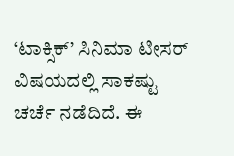‘ಟಾಕ್ಸಿಕ್’ ಸಿನಿಮಾ ಟೀಸರ್ ವಿಷಯದಲ್ಲಿ ಸಾಕಷ್ಟು ಚರ್ಚೆ ನಡೆದಿದೆ. ಈ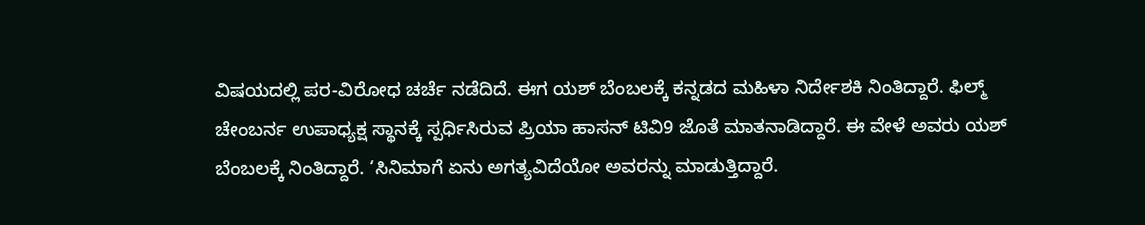ವಿಷಯದಲ್ಲಿ ಪರ-ವಿರೋಧ ಚರ್ಚೆ ನಡೆದಿದೆ. ಈಗ ಯಶ್ ಬೆಂಬಲಕ್ಕೆ ಕನ್ನಡದ ಮಹಿಳಾ ನಿರ್ದೇಶಕಿ ನಿಂತಿದ್ದಾರೆ. ಫಿಲ್ಮ್ ಚೇಂಬರ್ನ ಉಪಾಧ್ಯಕ್ಷ ಸ್ಥಾನಕ್ಕೆ ಸ್ಪರ್ಧಿಸಿರುವ ಪ್ರಿಯಾ ಹಾಸನ್ ಟಿವಿ9 ಜೊತೆ ಮಾತನಾಡಿದ್ದಾರೆ. ಈ ವೇಳೆ ಅವರು ಯಶ್ ಬೆಂಬಲಕ್ಕೆ ನಿಂತಿದ್ದಾರೆ. ‘ಸಿನಿಮಾಗೆ ಏನು ಅಗತ್ಯವಿದೆಯೋ ಅವರನ್ನು ಮಾಡುತ್ತಿದ್ದಾರೆ.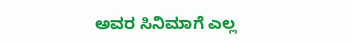ಅವರ ಸಿನಿಮಾಗೆ ಎಲ್ಲ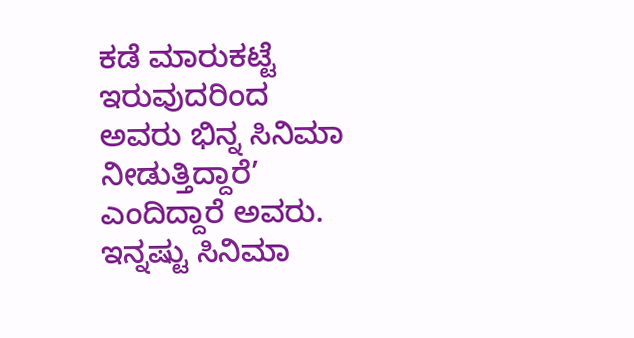ಕಡೆ ಮಾರುಕಟ್ಟೆ ಇರುವುದರಿಂದ ಅವರು ಭಿನ್ನ ಸಿನಿಮಾ ನೀಡುತ್ತಿದ್ದಾರೆ’ ಎಂದಿದ್ದಾರೆ ಅವರು. ಇನ್ನಷ್ಟು ಸಿನಿಮಾ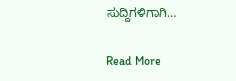ಸುದ್ದಿಗಳಿಗಾಗಿ…

Read More